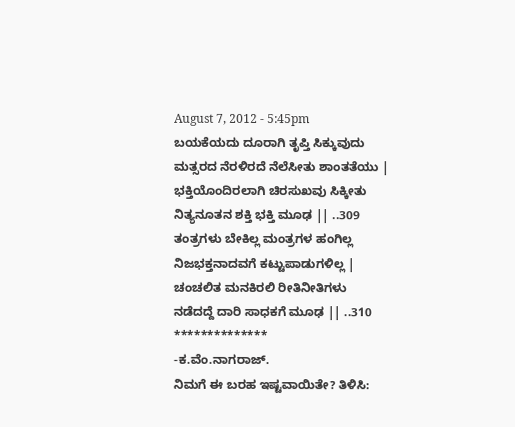August 7, 2012 - 5:45pm
ಬಯಕೆಯದು ದೂರಾಗಿ ತೃಪ್ತಿ ಸಿಕ್ಕುವುದು
ಮತ್ಸರದ ನೆರಳಿರದೆ ನೆಲೆಸೀತು ಶಾಂತತೆಯು |
ಭಕ್ತಿಯೊಂದಿರಲಾಗಿ ಚಿರಸುಖವು ಸಿಕ್ಕೀತು
ನಿತ್ಯನೂತನ ಶಕ್ತಿ ಭಕ್ತಿ ಮೂಢ || ..309
ತಂತ್ರಗಳು ಬೇಕಿಲ್ಲ ಮಂತ್ರಗಳ ಹಂಗಿಲ್ಲ
ನಿಜಭಕ್ತನಾದವಗೆ ಕಟ್ಟುಪಾಡುಗಳಿಲ್ಲ |
ಚಂಚಲಿತ ಮನಕಿರಲಿ ರೀತಿನೀತಿಗಳು
ನಡೆದದ್ದೆ ದಾರಿ ಸಾಧಕಗೆ ಮೂಢ || ..310
**************
-ಕ.ವೆಂ.ನಾಗರಾಜ್.
ನಿಮಗೆ ಈ ಬರಹ ಇಷ್ಟವಾಯಿತೇ? ತಿಳಿಸಿ: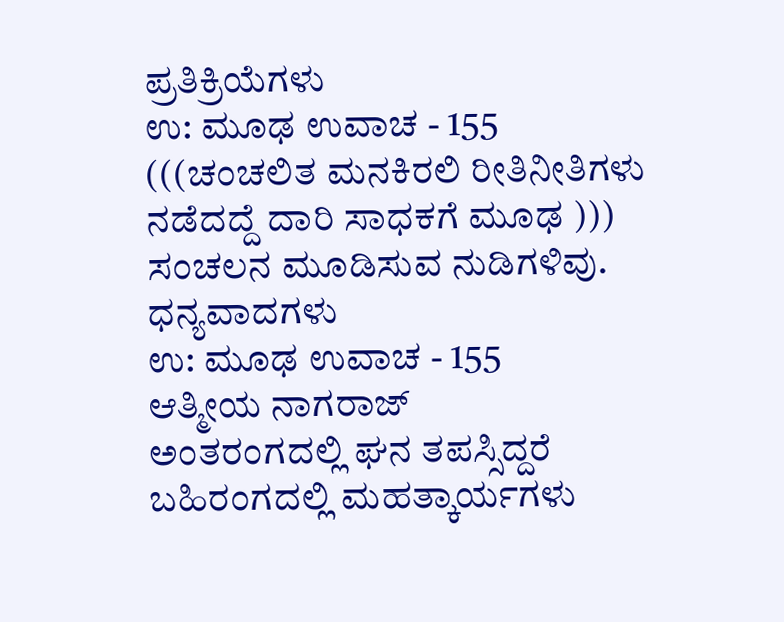ಪ್ರತಿಕ್ರಿಯೆಗಳು
ಉ: ಮೂಢ ಉವಾಚ - 155
(((ಚಂಚಲಿತ ಮನಕಿರಲಿ ರೀತಿನೀತಿಗಳು
ನಡೆದದ್ದೆ ದಾರಿ ಸಾಧಕಗೆ ಮೂಢ )))
ಸಂಚಲನ ಮೂಡಿಸುವ ನುಡಿಗಳಿವು. ಧನ್ಯವಾದಗಳು
ಉ: ಮೂಢ ಉವಾಚ - 155
ಆತ್ಮೀಯ ನಾಗರಾಜ್
ಅಂತರಂಗದಲ್ಲಿ ಘನ ತಪಸ್ಸಿದ್ದರೆ ಬಹಿರಂಗದಲ್ಲಿ ಮಹತ್ಕಾರ್ಯಗಳು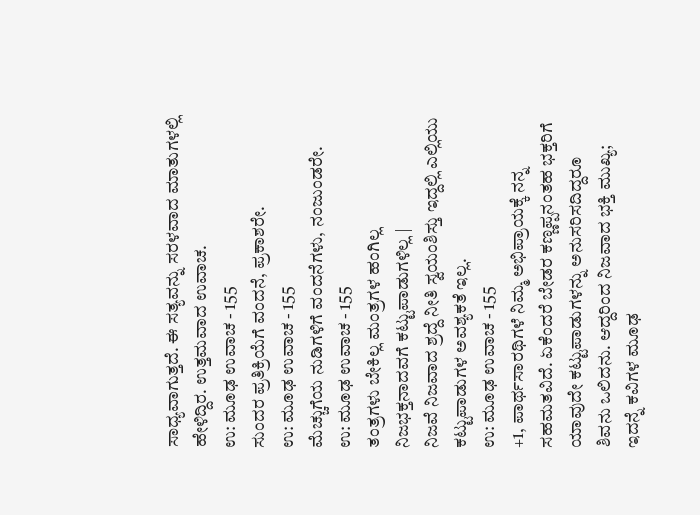ಸಾಧ್ಯವಾಗುತ್ತದೆ. ಈ ಸತ್ಯವನ್ನು ಸರಳವಾದ ಮಾತುಗಳಲ್ಲಿ ಹೇಳಿದ್ದಿರ. ಉತ್ತಮವಾದ ಉವಾಚ.
ಉ: ಮೂಢ ಉವಾಚ - 155
ಸುಂದರ ಪ್ರತಿಕ್ರಿಯೆಗೆ ವಂದನೆ, ಪ್ರಕಾಶರೇ.
ಉ: ಮೂಢ ಉವಾಚ - 155
ಮೆಚ್ಚುಗೆಯ ನುಡಿಗಳಿಗೆ ವಂದನೆಗಳು, ನಂಜುಂಡರೇ.
ಉ: ಮೂಢ ಉವಾಚ - 155
ತಂತ್ರಗಳು ಬೇಕಿಲ್ಲ ಮಂತ್ರಗಳ ಹಂಗಿಲ್ಲ
ನಿಜಭಕ್ತನಾದವಗೆ ಕಟ್ಟುಪಾಡುಗಳಿಲ್ಲ |
ನಿಜವೆ ನಿಜವಾದ ಶ್ರದ್ದೆ ನೀತಿ ಸ್ವಯಂಶಿಸ್ತು ಇದ್ದಲ್ಲಿ ಎಲ್ಲಿಯು ಕಟ್ಟುಪಾಡುಗಳ ಅವಶ್ಯಕತೆ ಇಲ್ಲ.
ಉ: ಮೂಢ ಉವಾಚ - 155
+1, ಪಾರ್ಥಸಾರಥಿಗಳೆ ನಿಮ್ಮ ಅಭಿಪ್ರಾಯಕ್ಕೆ ನನ್ನ ಸಹಮತವಿದೆ. ಏಕೆಂದರೆ ಬೇಡರ ಕಣ್ಣಪ್ಪನಂತಹ ಭಕ್ತರಿಗೆ ಯಾವುದೇ ಕಟ್ಟುಪಾಡುಗಳನ್ನು ಅನುಸರಿಸದಿದ್ದರೂ ಶಿವನು ಒಲಿದನು. ಆದ್ದರಿಂದ ನಿಜವಾದ ಭಕ್ತಿ ಮುಖ್ಯ; ಇದನ್ನೆ ಕವಿಗಳ ಮೂಢ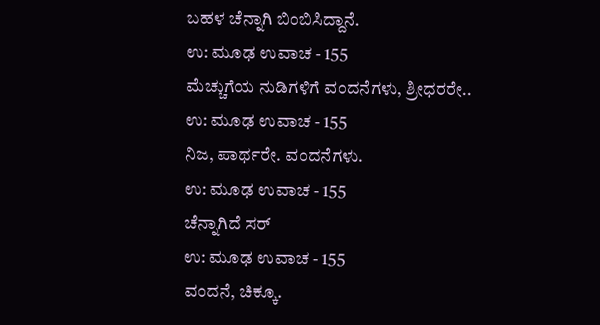ಬಹಳ ಚೆನ್ನಾಗಿ ಬಿಂಬಿಸಿದ್ದಾನೆ.
ಉ: ಮೂಢ ಉವಾಚ - 155
ಮೆಚ್ಚುಗೆಯ ನುಡಿಗಳಿಗೆ ವಂದನೆಗಳು, ಶ್ರೀಧರರೇ..
ಉ: ಮೂಢ ಉವಾಚ - 155
ನಿಜ, ಪಾರ್ಥರೇ. ವಂದನೆಗಳು.
ಉ: ಮೂಢ ಉವಾಚ - 155
ಚೆನ್ನಾಗಿದೆ ಸರ್
ಉ: ಮೂಢ ಉವಾಚ - 155
ವಂದನೆ, ಚಿಕ್ಕೂ.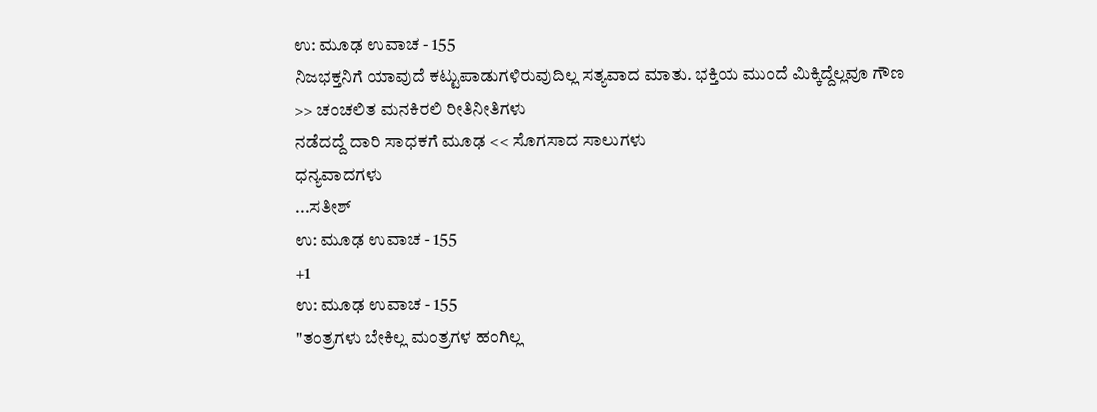ಉ: ಮೂಢ ಉವಾಚ - 155
ನಿಜಭಕ್ತನಿಗೆ ಯಾವುದೆ ಕಟ್ಟುಪಾಡುಗಳಿರುವುದಿಲ್ಲ ಸತ್ಯವಾದ ಮಾತು. ಭಕ್ತಿಯ ಮುಂದೆ ಮಿಕ್ಕಿದ್ದೆಲ್ಲವೂ ಗೌಣ
>> ಚಂಚಲಿತ ಮನಕಿರಲಿ ರೀತಿನೀತಿಗಳು
ನಡೆದದ್ದೆ ದಾರಿ ಸಾಧಕಗೆ ಮೂಢ << ಸೊಗಸಾದ ಸಾಲುಗಳು
ಧನ್ಯವಾದಗಳು
...ಸತೀಶ್
ಉ: ಮೂಢ ಉವಾಚ - 155
+1
ಉ: ಮೂಢ ಉವಾಚ - 155
"ತಂತ್ರಗಳು ಬೇಕಿಲ್ಲ ಮಂತ್ರಗಳ ಹಂಗಿಲ್ಲ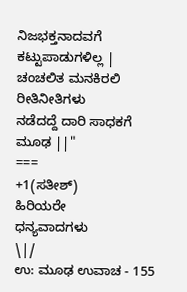ನಿಜಭಕ್ತನಾದವಗೆ ಕಟ್ಟುಪಾಡುಗಳಿಲ್ಲ |
ಚಂಚಲಿತ ಮನಕಿರಲಿ ರೀತಿನೀತಿಗಳು
ನಡೆದದ್ದೆ ದಾರಿ ಸಾಧಕಗೆ ಮೂಢ ||"
===
+1(ಸತೀಶ್)
ಹಿರಿಯರೇ
ಧನ್ಯವಾದಗಳು
\|/
ಉ: ಮೂಢ ಉವಾಚ - 155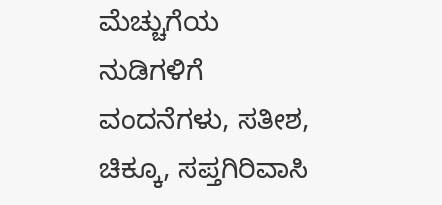ಮೆಚ್ಚುಗೆಯ ನುಡಿಗಳಿಗೆ ವಂದನೆಗಳು, ಸತೀಶ, ಚಿಕ್ಕೂ, ಸಪ್ತಗಿರಿವಾಸಿ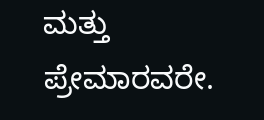ಮತ್ತು ಪ್ರೇಮಾರವರೇ.